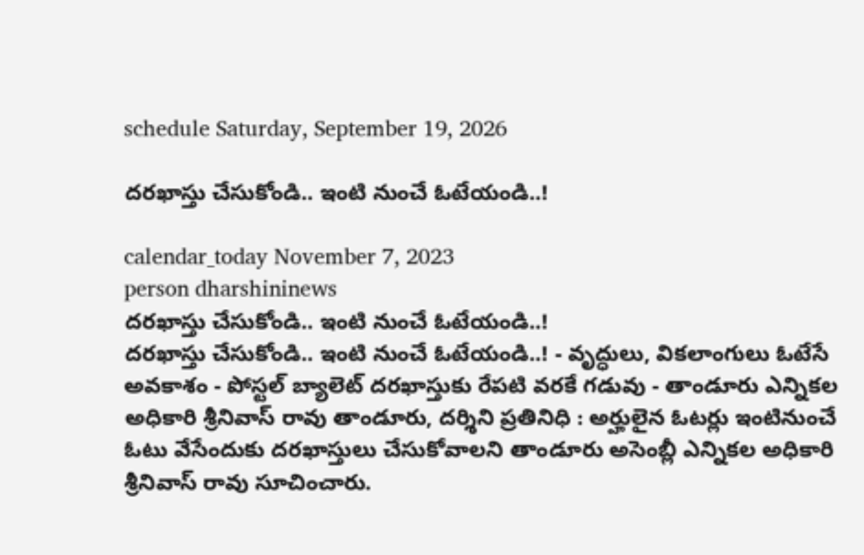schedule Saturday, September 19, 2026

దరఖాస్తు చేసుకోండి.. ఇంటి నుంచే ఓటేయండి..!

calendar_today November 7, 2023
person dharshininews
దరఖాస్తు చేసుకోండి.. ఇంటి నుంచే ఓటేయండి..!
దరఖాస్తు చేసుకోండి.. ఇంటి నుంచే ఓటేయండి..! - వృద్ధులు, వికలాంగులు ఓటేసే అవకాశం - పోస్టల్ బ్యాలెట్ దరఖాస్తుకు రేపటి వరకే గడువు - తాండూరు ఎన్నికల అధికారి శ్రీనివాస్ రావు తాండూరు, దర్శిని ప్రతినిధి : అర్హులైన ఓటర్లు ఇంటినుంచే ఓటు వేసేందుకు దరఖాస్తులు చేసుకోవాలని తాండూరు అసెంబ్లీ ఎన్నికల అధికారి శ్రీనివాస్ రావు సూచించారు.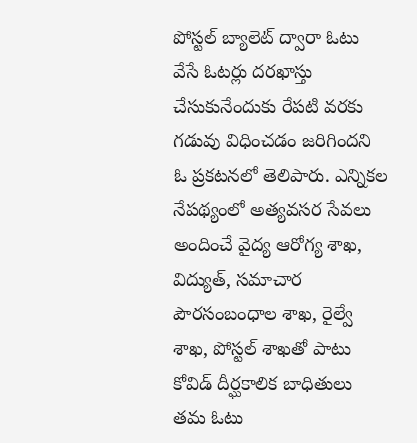పోస్టల్ బ్యాలెట్ ద్వారా ఓటు వేసే ఓటర్లు దరఖాస్తు చేసుకునేందుకు రేపటి వరకు గడువు విధించడం జరిగిందని ఓ ప్రకటనలో తెలిపారు. ఎన్నికల నేపథ్యంలో అత్యవసర సేవలు అందించే వైద్య ఆరోగ్య శాఖ, విద్యుత్, సమాచార పౌరసంబంధాల శాఖ, రైల్వే శాఖ, పోస్టల్ శాఖతో పాటు కోవిడ్ దీర్ఘకాలిక బాధితులు తమ ఓటు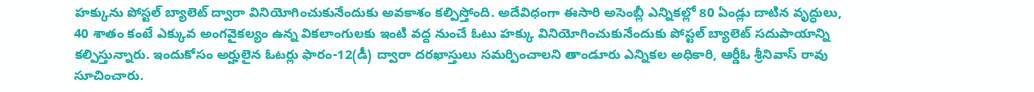హక్కును పోస్టల్ బ్యాలెట్ ద్వారా వినియోగించుకునేందుకు అవకాశం కల్పిస్తోంది. అదేవిధంగా ఈసారి అసెంబ్లీ ఎన్నికల్లో 80 ఏండ్లు దాటిన వృద్ధులు, 40 శాతం కంటే ఎక్కువ అంగవైకల్యం ఉన్న వికలాంగులకు ఇంటి వద్ద నుంచే ఓటు హక్కు వినియోగించుకునేందుకు పోస్టల్ బ్యాలెట్ సదుపాయాన్ని కల్పిస్తున్నారు. ఇందుకోసం అర్హులైన ఓటర్లు ఫారం-12(డీ) ద్వారా దరఖాస్తులు సమర్పించాలని తాండూరు ఎన్నికల అధికారి, ఆర్డీఓ శ్రీనివాస్ రావు సూచించారు.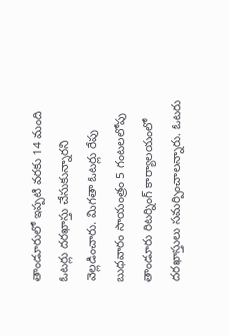తాండూరులో ఇప్పటి వరకు 14 మంది ఓటర్లు దరఖాస్తు చేసుకున్నారని వెల్లడించారు. మిగతా ఓటర్లు రేపు బుధవారం సాయంత్రం 5 గంటలలోపు తాండూరు రిటర్నింగ్ కార్యాలయంలో దరఖాస్తులు సమర్పించాలన్నారు. ఓటరు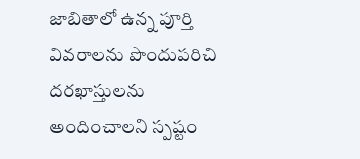జాబితాలో ఉన్న పూర్తి వివరాలను పొందుపరిచి దరఖాస్తులను అందించాలని స్పష్టం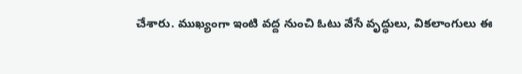చేశారు. ముఖ్యంగా ఇంటి వద్ద నుంచి ఓటు వేసే వృద్ధులు, వికలాంగులు ఈ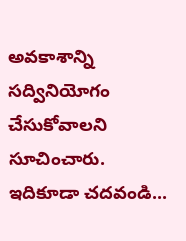అవకాశాన్ని సద్వినియోగం చేసుకోవాలని సూచించారు. ఇదికూడా చదవండి...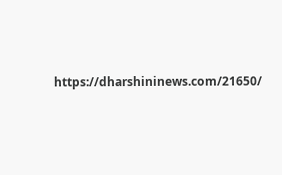https://dharshininews.com/21650/